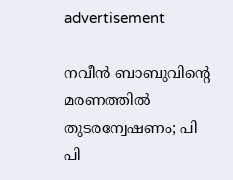advertisement

നവീൻ ബാബുവിന്‍റെ മരണത്തിൽ തുടരന്വേഷണം; പി പി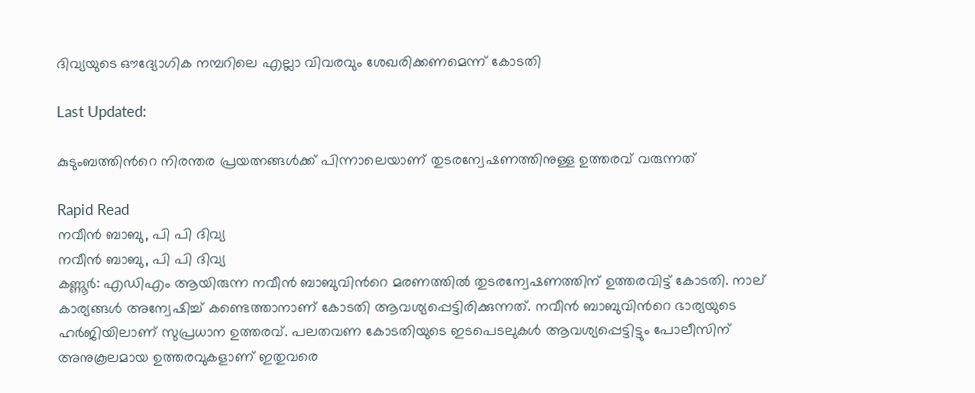ദിവ്യയുടെ ഔദ്യോഗിക നമ്പറിലെ എല്ലാ വിവരവും ശേഖരിക്കണമെന്ന് കോടതി

Last Updated:

കുടുംബത്തിന്‍റെ നിരന്തര പ്രയത്നങ്ങൾക്ക് പിന്നാലെയാണ് തുടരന്വേഷണത്തിനുള്ള ഉത്തരവ് വരുന്നത്

Rapid Read
നവീൻ ബാബു, പി പി ദിവ്യ
നവീൻ ബാബു, പി പി ദിവ്യ
കണ്ണൂർ: എഡിഎം ആയിരുന്ന നവീൻ ബാബുവിന്‍റെ മരണത്തിൽ തുടരന്വേഷണത്തിന് ഉത്തരവിട്ട് കോടതി. നാല് കാര്യങ്ങൾ അന്വേഷിച്ച് കണ്ടെത്താനാണ് കോടതി ആവശ്യപ്പെട്ടിരിക്കുന്നത്. നവീൻ ബാബുവിന്‍റെ ഭാര്യയുടെ ഹർജിയിലാണ് സുപ്രധാന ഉത്തരവ്. പലതവണ കോടതിയുടെ ഇടപെടലുകൾ ആവശ്യപ്പെട്ടിട്ടും പോലീസിന് അനുകൂലമായ ഉത്തരവുകളാണ് ഇതുവരെ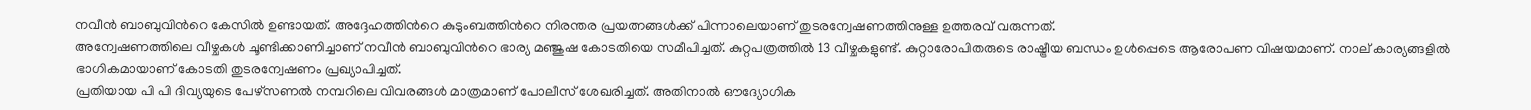നവീൻ ബാബുവിന്‍റെ കേസിൽ ഉണ്ടായത്. അദ്ദേഹത്തിന്‍റെ കുടുംബത്തിന്‍റെ നിരന്തര പ്രയത്നങ്ങൾക്ക് പിന്നാലെയാണ് തുടരന്വേഷണത്തിനുള്ള ഉത്തരവ് വരുന്നത്.
അന്വേഷണത്തിലെ വീഴ്ചകള്‍ ചൂണ്ടിക്കാണിച്ചാണ് നവീൻ ബാബുവിന്‍റെ ഭാര്യ മഞ്ജുഷ കോടതിയെ സമീപിച്ചത്. കുറ്റപത്രത്തിൽ 13 വീഴ്ചകളുണ്ട്. കുറ്റാരോപിതരുടെ രാഷ്ട്രീയ ബന്ധം ഉൾപ്പെടെ ആരോപണ വിഷയമാണ്. നാല് കാര്യങ്ങളിൽ ഭാഗികമായാണ് കോടതി തുടരന്വേഷണം പ്രഖ്യാപിച്ചത്.
പ്രതിയായ പി പി ദിവ്യയുടെ പേഴ്സണൽ നമ്പറിലെ വിവരങ്ങൾ മാത്രമാണ് പോലീസ് ശേഖരിച്ചത്. അതിനാൽ‌ ഔദ്യോഗിക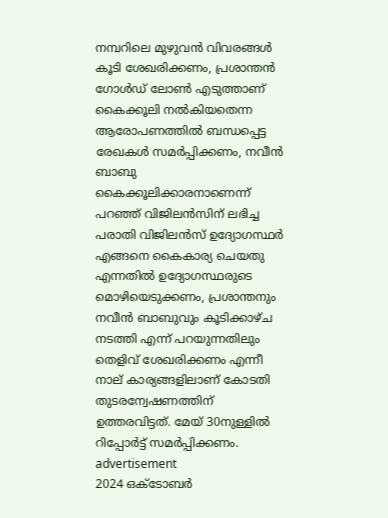നമ്പറിലെ മുഴുവൻ വിവരങ്ങൾ കൂടി ശേഖരിക്കണം, പ്രശാന്തൻ ഗോൾഡ് ലോൺ എടുത്താണ് കൈക്കൂലി നൽകിയതെന്ന ആരോപണത്തിൽ ബന്ധപ്പെട്ട രേഖകൾ സമർപ്പിക്കണം, നവീൻ ബാബു കൈക്കൂലിക്കാരനാണെന്ന് പറഞ്ഞ് വിജിലൻസിന് ലഭിച്ച പരാതി വിജിലൻസ് ഉദ്യോഗസ്ഥർ എങ്ങനെ കൈകാര്യ ചെയതു എന്നതിൽ ഉദ്യോഗസ്ഥരുടെ മൊഴിയെടുക്കണം, പ്രശാന്തനും നവീൻ ബാബുവും കൂടിക്കാഴ്ച നടത്തി എന്ന് പറയുന്നതിലും തെളിവ് ശേഖരിക്കണം എന്നീ നാല് കാര്യങ്ങളിലാണ് കോടതി തുടരന്വേഷണത്തിന് ഉത്തരവിട്ടത്. മേയ് 30നുള്ളിൽ റിപ്പോർട്ട് സമർപ്പിക്കണം.
advertisement
2024 ഒക്ടോബര്‍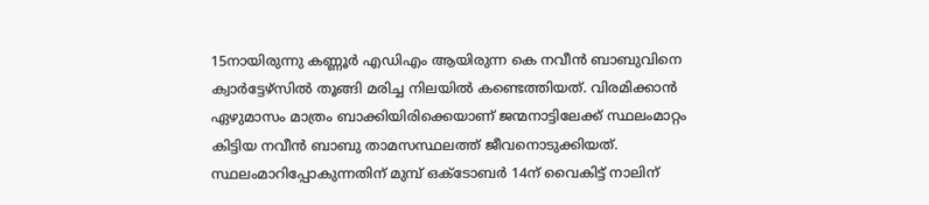15നായിരുന്നു കണ്ണൂർ എഡിഎം ആയിരുന്ന കെ നവീന്‍ ബാബുവിനെ ക്വാര്‍ട്ടേഴ്സില്‍ തൂങ്ങി മരിച്ച നിലയില്‍ കണ്ടെത്തിയത്. വിരമിക്കാൻ ഏഴുമാസം മാത്രം ബാക്കിയിരിക്കെയാണ് ജന്മനാട്ടിലേക്ക് സ്ഥലംമാറ്റം കിട്ടിയ നവീൻ ബാബു താമസസ്ഥലത്ത് ജീവനൊടുക്കിയത്. സ്ഥലംമാറിപ്പോകുന്നതിന് മുമ്പ് ഒക്ടോബർ 14ന് വൈകിട്ട് നാലിന്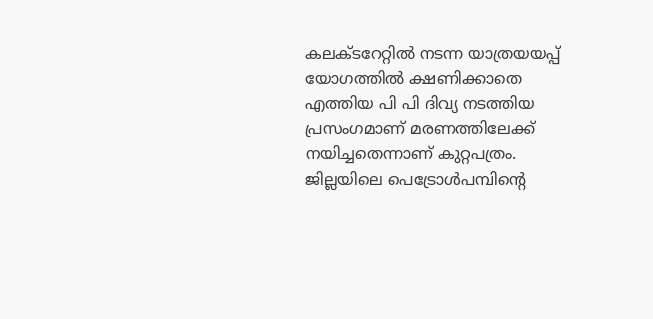കലക്ടറേറ്റിൽ നടന്ന യാത്രയയപ്പ് യോഗത്തിൽ ക്ഷണിക്കാതെ എത്തിയ പി പി ദിവ്യ നടത്തിയ പ്രസംഗമാണ് മരണത്തിലേക്ക് നയിച്ചതെന്നാണ് കുറ്റപത്രം.
ജില്ലയിലെ പെട്രോൾപമ്പിന്റെ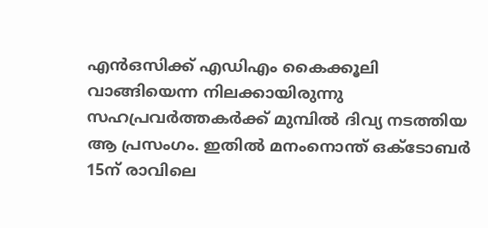എൻഒസിക്ക് എഡിഎം കൈക്കൂലി വാങ്ങിയെന്ന നിലക്കായിരുന്നു സഹപ്രവർത്തകർക്ക് മുമ്പിൽ ദിവ്യ നടത്തിയ ആ പ്രസംഗം. ഇതിൽ മനംനൊന്ത് ഒക്ടോബർ 15ന് രാവിലെ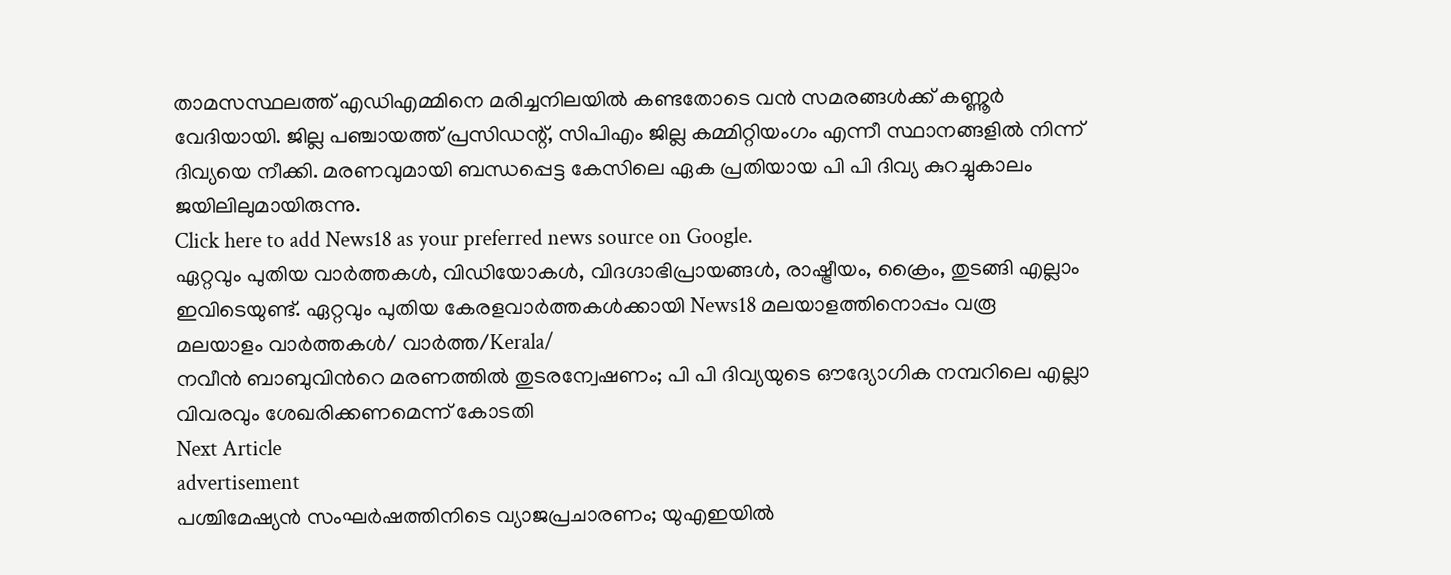താമസസ്ഥലത്ത് എഡിഎമ്മിനെ മരിച്ചനിലയിൽ കണ്ടതോടെ വൻ സമരങ്ങൾക്ക് കണ്ണൂർ വേദിയായി. ജില്ല പഞ്ചായത്ത് പ്രസിഡന്റ്, സിപിഎം ജില്ല കമ്മിറ്റിയംഗം എന്നീ സ്ഥാനങ്ങളിൽ നിന്ന് ദിവ്യയെ നീക്കി. മരണവുമായി ബന്ധപ്പെട്ട കേസിലെ ഏക പ്രതിയായ പി‌ പി ദിവ്യ കുറച്ചുകാലം ജയിലിലുമായിരുന്നു.
Click here to add News18 as your preferred news source on Google.
ഏറ്റവും പുതിയ വാർത്തകൾ, വിഡിയോകൾ, വിദഗ്ദാഭിപ്രായങ്ങൾ, രാഷ്ട്രീയം, ക്രൈം, തുടങ്ങി എല്ലാം ഇവിടെയുണ്ട്. ഏറ്റവും പുതിയ കേരളവാർത്തകൾക്കായി News18 മലയാളത്തിനൊപ്പം വരൂ
മലയാളം വാർത്തകൾ/ വാർത്ത/Kerala/
നവീൻ ബാബുവിന്‍റെ മരണത്തിൽ തുടരന്വേഷണം; പി പി ദിവ്യയുടെ ഔദ്യോഗിക നമ്പറിലെ എല്ലാ വിവരവും ശേഖരിക്കണമെന്ന് കോടതി
Next Article
advertisement
പശ്ചിമേഷ്യൻ സംഘർഷത്തിനിടെ വ്യാജപ്രചാരണം; യുഎഇയിൽ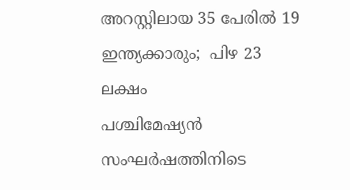അറസ്റ്റിലായ 35 പേരിൽ‌ 19 ഇന്ത്യക്കാരും;  പിഴ 23 ലക്ഷം
പശ്ചിമേഷ്യൻ സംഘർഷത്തിനിടെ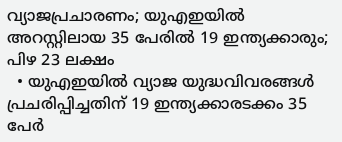വ്യാജപ്രചാരണം; യുഎഇയിൽ അറസ്റ്റിലായ 35 പേരിൽ‌ 19 ഇന്ത്യക്കാരും;  പിഴ 23 ലക്ഷം
  • യുഎഇയിൽ വ്യാജ യുദ്ധവിവരങ്ങൾ പ്രചരിപ്പിച്ചതിന് 19 ഇന്ത്യക്കാരടക്കം 35 പേർ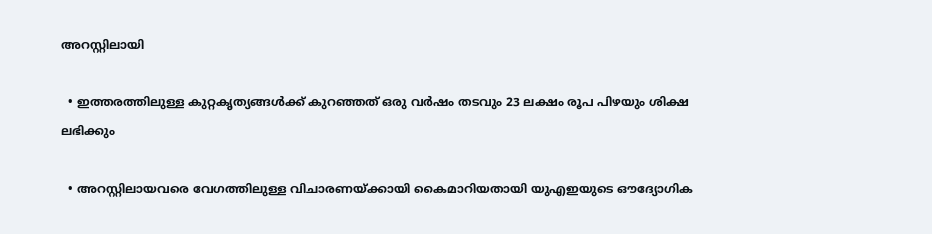അറസ്റ്റിലായി

  • ഇത്തരത്തിലുള്ള കുറ്റകൃത്യങ്ങൾക്ക് കുറഞ്ഞത് ഒരു വർഷം തടവും 23 ലക്ഷം രൂപ പിഴയും ശിക്ഷ ലഭിക്കും

  • അറസ്റ്റിലായവരെ വേഗത്തിലുള്ള വിചാരണയ്ക്കായി കൈമാറിയതായി യുഎഇയുടെ ഔദ്യോഗിക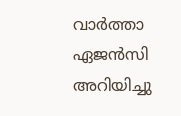വാർത്താ ഏജൻസി അറിയിച്ചു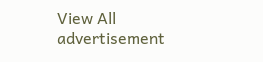View All
advertisement